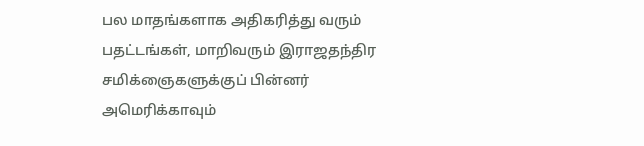பல மாதங்களாக அதிகரித்து வரும் பதட்டங்கள், மாறிவரும் இராஜதந்திர சமிக்ஞைகளுக்குப் பின்னர் அமெரிக்காவும்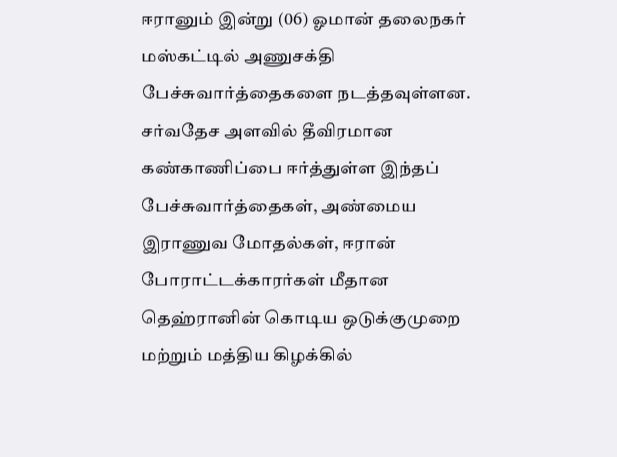ஈரானும் இன்று (06) ஓமான் தலைநகர் மஸ்கட்டில் அணுசக்தி பேச்சுவார்த்தைகளை நடத்தவுள்ளன.
சர்வதேச அளவில் தீவிரமான கண்காணிப்பை ஈர்த்துள்ள இந்தப் பேச்சுவார்த்தைகள், அண்மைய இராணுவ மோதல்கள், ஈரான் போராட்டக்காரர்கள் மீதான தெஹ்ரானின் கொடிய ஒடுக்குமுறை மற்றும் மத்திய கிழக்கில்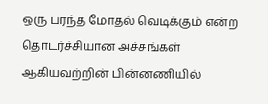ஒரு பரந்த மோதல் வெடிக்கும் என்ற தொடர்ச்சியான அச்சங்கள் ஆகியவற்றின் பின்னணியில்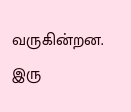வருகின்றன.
இரு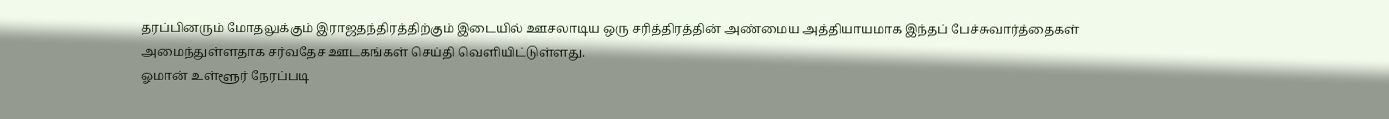தரப்பினரும் மோதலுக்கும் இராஜதந்திரத்திற்கும் இடையில் ஊசலாடிய ஒரு சரித்திரத்தின் அண்மைய அத்தியாயமாக இந்தப் பேச்சுவார்த்தைகள் அமைந்துள்ளதாக சர்வதேச ஊடகங்கள் செய்தி வெளியிட்டுள்ளது.
ஓமான் உள்ளூர் நேரப்படி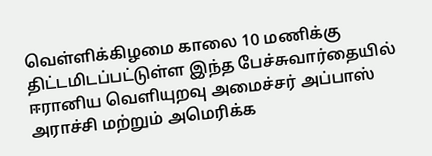வெள்ளிக்கிழமை காலை 10 மணிக்கு திட்டமிடப்பட்டுள்ள இந்த பேச்சுவார்தையில் ஈரானிய வெளியுறவு அமைச்சர் அப்பாஸ் அராச்சி மற்றும் அமெரிக்க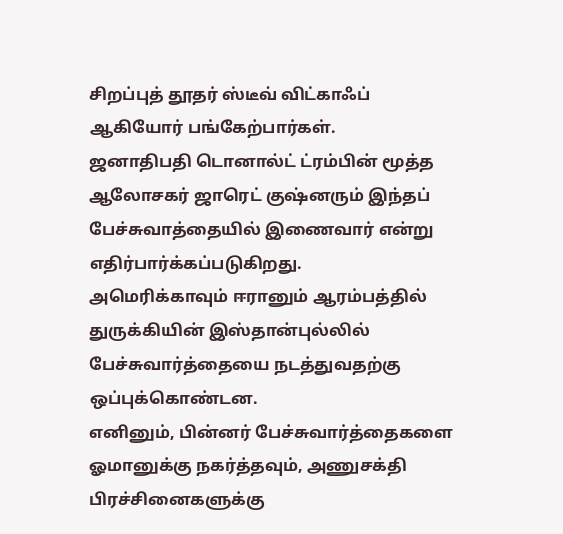சிறப்புத் தூதர் ஸ்டீவ் விட்காஃப் ஆகியோர் பங்கேற்பார்கள்.
ஜனாதிபதி டொனால்ட் ட்ரம்பின் மூத்த ஆலோசகர் ஜாரெட் குஷ்னரும் இந்தப் பேச்சுவாத்தையில் இணைவார் என்று எதிர்பார்க்கப்படுகிறது.
அமெரிக்காவும் ஈரானும் ஆரம்பத்தில் துருக்கியின் இஸ்தான்புல்லில் பேச்சுவார்த்தையை நடத்துவதற்கு ஒப்புக்கொண்டன.
எனினும், பின்னர் பேச்சுவார்த்தைகளை ஓமானுக்கு நகர்த்தவும், அணுசக்தி பிரச்சினைகளுக்கு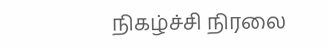நிகழ்ச்சி நிரலை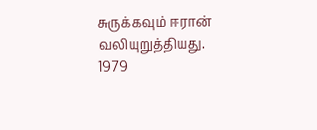சுருக்கவும் ஈரான் வலியுறுத்தியது.
1979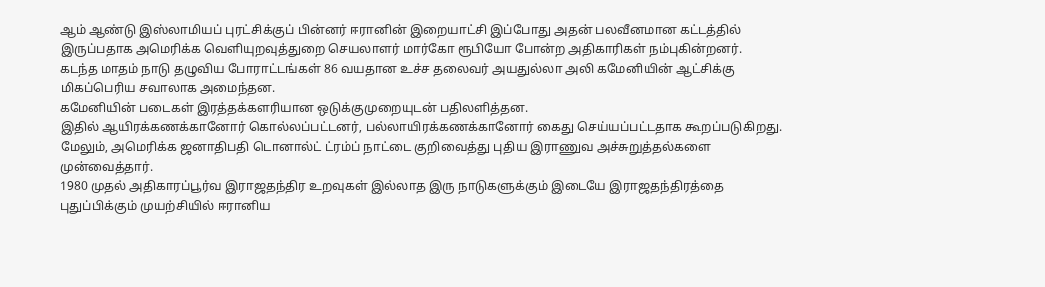ஆம் ஆண்டு இஸ்லாமியப் புரட்சிக்குப் பின்னர் ஈரானின் இறையாட்சி இப்போது அதன் பலவீனமான கட்டத்தில் இருப்பதாக அமெரிக்க வெளியுறவுத்துறை செயலாளர் மார்கோ ரூபியோ போன்ற அதிகாரிகள் நம்புகின்றனர்.
கடந்த மாதம் நாடு தழுவிய போராட்டங்கள் 86 வயதான உச்ச தலைவர் அயதுல்லா அலி கமேனியின் ஆட்சிக்கு மிகப்பெரிய சவாலாக அமைந்தன.
கமேனியின் படைகள் இரத்தக்களரியான ஒடுக்குமுறையுடன் பதிலளித்தன.
இதில் ஆயிரக்கணக்கானோர் கொல்லப்பட்டனர், பல்லாயிரக்கணக்கானோர் கைது செய்யப்பட்டதாக கூறப்படுகிறது.
மேலும், அமெரிக்க ஜனாதிபதி டொனால்ட் ட்ரம்ப் நாட்டை குறிவைத்து புதிய இராணுவ அச்சுறுத்தல்களை முன்வைத்தார்.
1980 முதல் அதிகாரப்பூர்வ இராஜதந்திர உறவுகள் இல்லாத இரு நாடுகளுக்கும் இடையே இராஜதந்திரத்தை புதுப்பிக்கும் முயற்சியில் ஈரானிய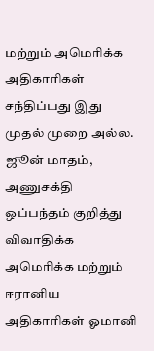மற்றும் அமெரிக்க அதிகாரிகள் சந்திப்பது இது முதல் முறை அல்ல.
ஜூன் மாதம், அணுசக்தி ஒப்பந்தம் குறித்து விவாதிக்க அமெரிக்க மற்றும் ஈரானிய அதிகாரிகள் ஓமானி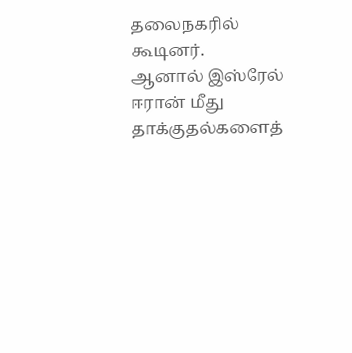தலைநகரில் கூடினர்.
ஆனால் இஸ்ரேல் ஈரான் மீது தாக்குதல்களைத்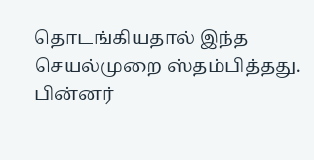தொடங்கியதால் இந்த செயல்முறை ஸ்தம்பித்தது.
பின்னர்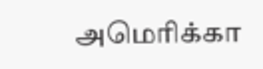அமெரிக்கா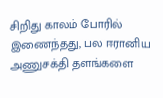சிறிது காலம் போரில் இணைந்தது, பல ஈரானிய அணுசக்தி தளங்களை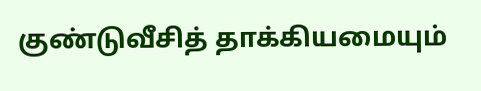குண்டுவீசித் தாக்கியமையும்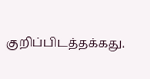குறிப்பிடத்தக்கது.